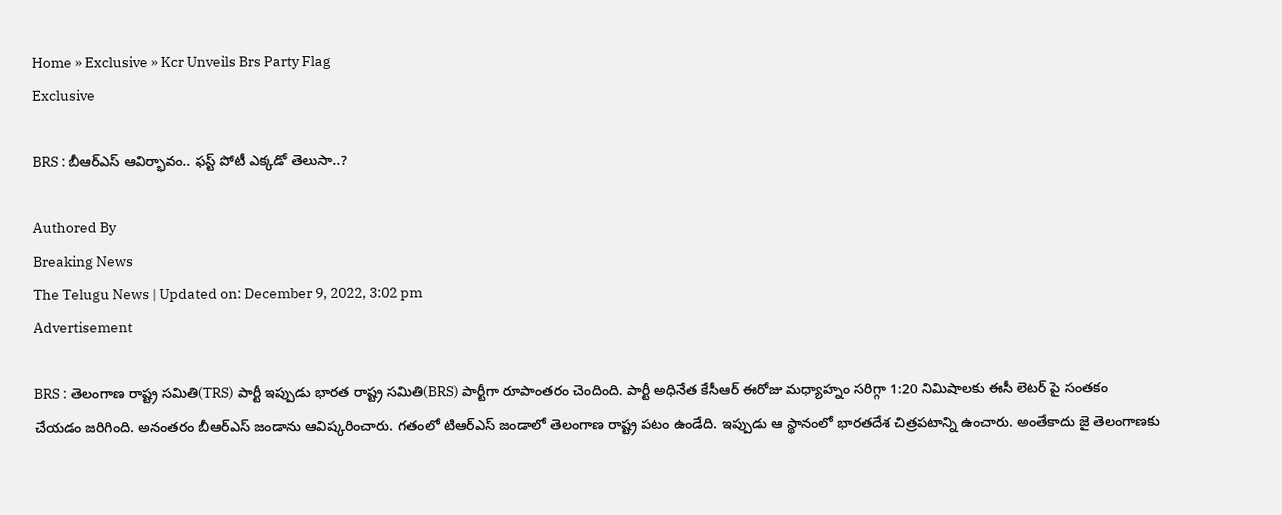Home » Exclusive » Kcr Unveils Brs Party Flag
Exclusive

BRS : బీఆర్ఎస్ ఆవిర్భావం.. ఫస్ట్ పోటీ ఎక్కడో తెలుసా..?

Authored By
Breaking News
The Telugu News | Updated on: December 9, 2022, 3:02 pm
Advertisement

BRS : తెలంగాణ రాష్ట్ర సమితి(TRS) పార్టీ ఇప్పుడు భారత రాష్ట్ర సమితి(BRS) పార్టీగా రూపాంతరం చెందింది. పార్టీ అధినేత కేసీఆర్ ఈరోజు మధ్యాహ్నం సరిగ్గా 1:20 నిమిషాలకు ఈసీ లెటర్ పై సంతకం చేయడం జరిగింది. అనంతరం బీఆర్ఎస్ జండాను ఆవిష్కరించారు. గతంలో టిఆర్ఎస్ జండాలో తెలంగాణ రాష్ట్ర పటం ఉండేది. ఇప్పుడు ఆ స్థానంలో భారతదేశ చిత్రపటాన్ని ఉంచారు. అంతేకాదు జై తెలంగాణకు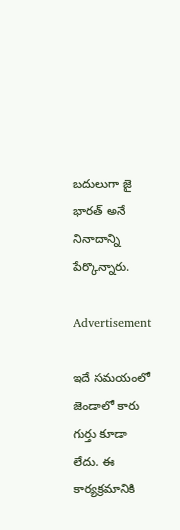బదులుగా జై భారత్ అనే నినాదాన్ని పేర్కొన్నారు.

Advertisement

ఇదే సమయంలో జెండాలో కారు గుర్తు కూడా లేదు. ఈ కార్యక్రమానికి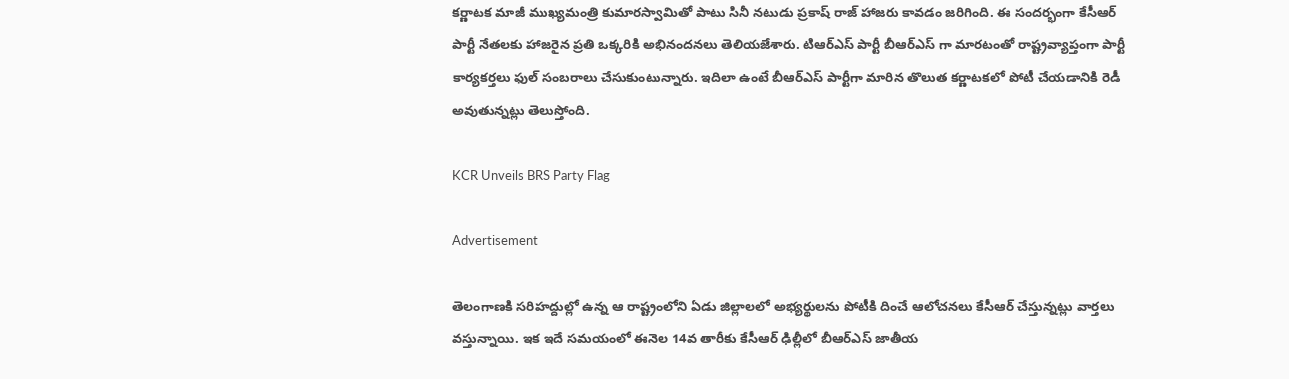కర్ణాటక మాజీ ముఖ్యమంత్రి కుమారస్వామితో పాటు సినీ నటుడు ప్రకాష్ రాజ్ హాజరు కావడం జరిగింది. ఈ సందర్భంగా కేసీఆర్ పార్టీ నేతలకు హాజరైన ప్రతి ఒక్కరికి అభినందనలు తెలియజేశారు. టిఆర్ఎస్ పార్టీ బీఆర్ఎస్ గా మారటంతో రాష్ట్రవ్యాప్తంగా పార్టీ కార్యకర్తలు ఫుల్ సంబరాలు చేసుకుంటున్నారు. ఇదిలా ఉంటే బీఆర్ఎస్ పార్టీగా మారిన తొలుత కర్ణాటకలో పోటీ చేయడానికి రెడీ అవుతున్నట్లు తెలుస్తోంది.

KCR Unveils BRS Party Flag

Advertisement

తెలంగాణకి సరిహద్దుల్లో ఉన్న ఆ రాష్ట్రంలోని ఏడు జిల్లాలలో అభ్యర్థులను పోటీకి దించే ఆలోచనలు కేసీఆర్ చేస్తున్నట్లు వార్తలు వస్తున్నాయి. ఇక ఇదే సమయంలో ఈనెల 14వ తారీకు కేసీఆర్ ఢిల్లీలో బీఆర్ఎస్ జాతీయ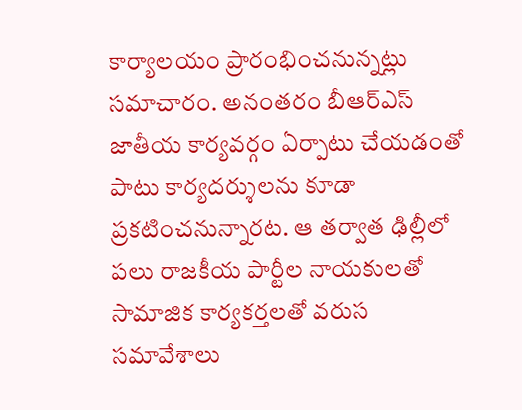కార్యాలయం ప్రారంభించనున్నట్లు సమాచారం. అనంతరం బీఆర్ఎస్ జాతీయ కార్యవర్గం ఏర్పాటు చేయడంతో పాటు కార్యదర్శులను కూడా ప్రకటించనున్నారట. ఆ తర్వాత ఢిల్లీలో పలు రాజకీయ పార్టీల నాయకులతో సామాజిక కార్యకర్తలతో వరుస సమావేశాలు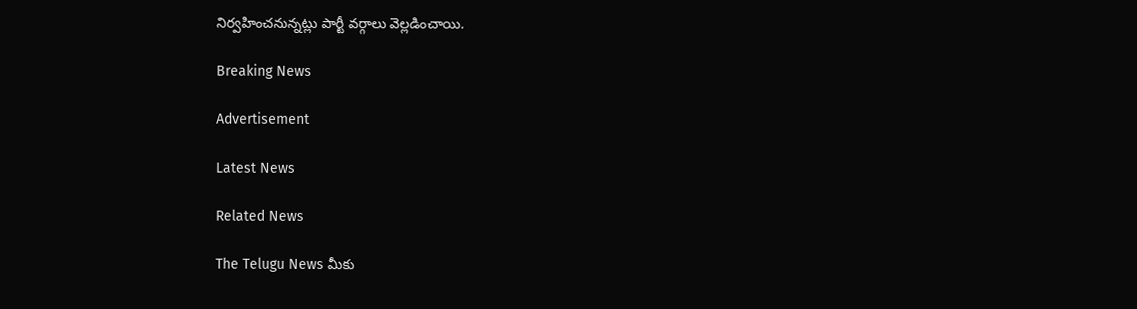నిర్వహించనున్నట్లు పార్టీ వర్గాలు వెల్లడించాయి.

Breaking News

Advertisement

Latest News

Related News

The Telugu News మీకు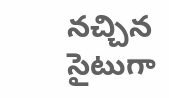నచ్చిన సైటుగా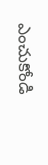ఎంచుకోండి